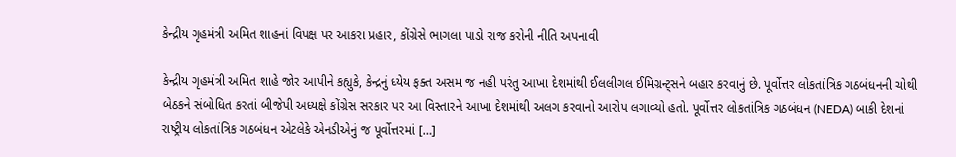કેન્દ્રીય ગૃહમંત્રી અમિત શાહનાં વિપક્ષ પર આકરા પ્રહાર, કોંગ્રેસે ભાગલા પાડો રાજ કરોની નીતિ અપનાવી

કેન્દ્રીય ગૃહમંત્રી અમિત શાહે જોર આપીને કહ્યુકે, કેન્દ્રનું ધ્યેય ફક્ત અસમ જ નહી પરંતુ આખા દેશમાંથી ઈલલીગલ ઈમિગ્રન્ટ્સને બહાર કરવાનું છે. પૂર્વોત્તર લોકતાંત્રિક ગઠબંધનની ચોથી બેઠકને સંબોધિત કરતાં બીજેપી અધ્યક્ષે કોંગ્રેસ સરકાર પર આ વિસ્તારને આખા દેશમાંથી અલગ કરવાનો આરોપ લગાવ્યો હતો. પૂર્વોત્તર લોકતાંત્રિક ગઠબંધન (NEDA) બાકી દેશનાં રાષ્ટ્રીય લોકતાંત્રિક ગઠબંધન એટલેકે એનડીએનું જ પૂર્વોત્તરમાં […]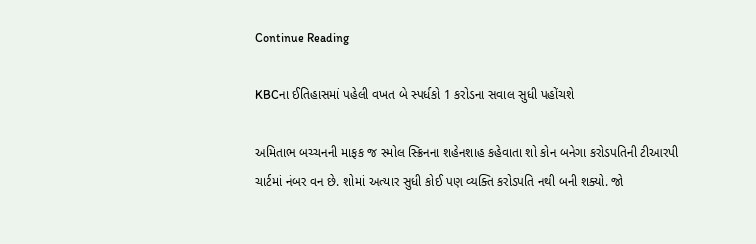Continue Reading

KBCના ઈતિહાસમાં પહેલી વખત બે સ્પર્ધકો 1 કરોડના સવાલ સુધી પહોંચશે

અમિતાભ બચ્ચનની માફક જ સ્મોલ સ્ક્રિનના શહેનશાહ કહેવાતા શો કોન બનેગા કરોડપતિની ટીઆરપી ચાર્ટમાં નંબર વન છે. શોમાં અત્યાર સુધી કોઈ પણ વ્યક્તિ કરોડપતિ નથી બની શક્યો. જો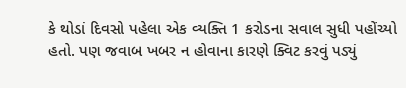કે થોડાં દિવસો પહેલા એક વ્યક્તિ 1 કરોડના સવાલ સુધી પહોંચ્યો હતો. પણ જવાબ ખબર ન હોવાના કારણે ક્વિટ કરવું પડ્યું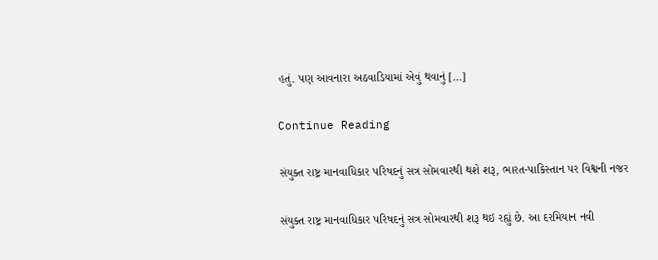હતું. પણ આવનારા અઠવાડિયામાં એવું થવાનું […]

Continue Reading

સંયુક્ત રાષ્ટ્ર માનવાધિકાર પરિષદનું સત્ર સોમવારથી થશે શરૂ, ભારત-પાકિસ્તાન પર વિશ્વની નજર

સંયુક્ત રાષ્ટ્ર માનવાધિકાર પરિષદનું સત્ર સોમવારથી શરૂ થઇ રહ્યું છે. આ દરમિયાન નવી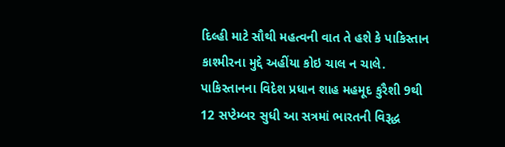દિલ્હી માટે સૌથી મહત્વની વાત તે હશે કે પાકિસ્તાન કાશ્મીરના મુદ્દે અહીંયા કોઇ ચાલ ન ચાલે. પાકિસ્તાનના વિદેશ પ્રધાન શાહ મહમૂદ કુરૈશી 9થી 12 સપ્ટેમ્બર સુધી આ સત્રમાં ભારતની વિરૂદ્ધ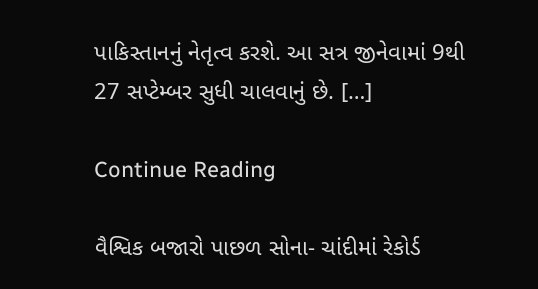પાકિસ્તાનનું નેતૃત્વ કરશે. આ સત્ર જીનેવામાં 9થી 27 સપ્ટેમ્બર સુધી ચાલવાનું છે. […]

Continue Reading

વૈશ્વિક બજારો પાછળ સોના- ચાંદીમાં રેકોર્ડ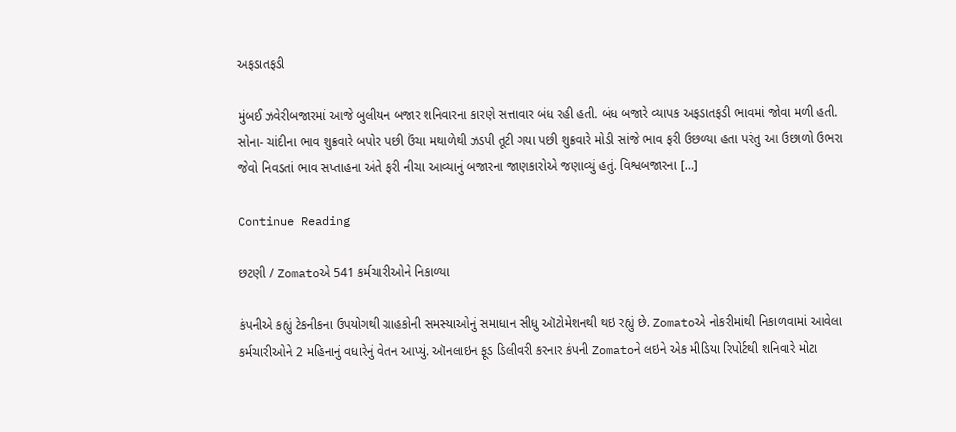અફડાતફડી

મુંબઈ ઝવેરીબજારમાં આજે બુલીયન બજાર શનિવારના કારણે સત્તાવાર બંધ રહી હતી. બંધ બજારે વ્યાપક અફડાતફડી ભાવમાં જોવા મળી હતી. સોના- ચાંદીના ભાવ શુક્રવારે બપોર પછી ઉંચા મથાળેથી ઝડપી તૂટી ગયા પછી શુક્રવારે મોડી સાંજે ભાવ ફરી ઉછળ્યા હતા પરંતુ આ ઉછાળો ઉભરા જેવો નિવડતાં ભાવ સપ્તાહના અંતે ફરી નીચા આવ્યાનું બજારના જાણકારોએ જણાવ્યું હતું. વિશ્વબજારના […]

Continue Reading

છટણી / Zomatoએ 541 કર્મચારીઓને નિકાળ્યા

કંપનીએ કહ્યું ટેકનીકના ઉપયોગથી ગ્રાહકોની સમસ્યાઓનું સમાધાન સીધુ ઑટોમેશનથી થઇ રહ્યું છે. Zomatoએ નોકરીમાંથી નિકાળવામાં આવેલા કર્મચારીઓને 2 મહિનાનું વધારેનું વેતન આપ્યું. ઑનલાઇન ફૂડ ડિલીવરી કરનાર કંપની Zomatoને લઇને એક મીડિયા રિપોર્ટથી શનિવારે મોટા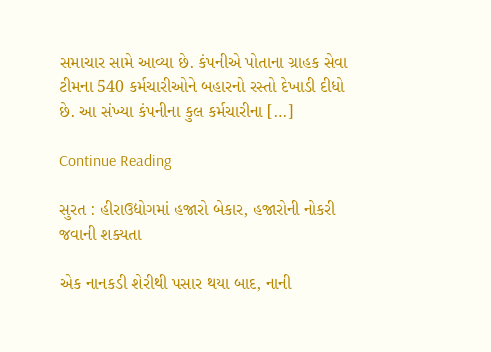સમાચાર સામે આવ્યા છે. કંપનીએ પોતાના ગ્રાહક સેવા ટીમના 540 કર્મચારીઓને બહારનો રસ્તો દેખાડી દીધો છે. આ સંખ્યા કંપનીના કુલ કર્મચારીના […]

Continue Reading

સુરત : હીરાઉદ્યોગમાં હજારો બેકાર, હજારોની નોકરી જવાની શક્યતા

એક નાનકડી શેરીથી પસાર થયા બાદ, નાની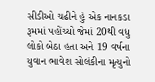સીડીઓ ચઢીને હું એક નાનકડા રૂમમાં પહોંચ્યો જેમાં 20થી વધુ લોકો બેઠા હતા અને 19 વર્ષના યુવાન ભાવેશ સોલંકીના મૃત્યુનો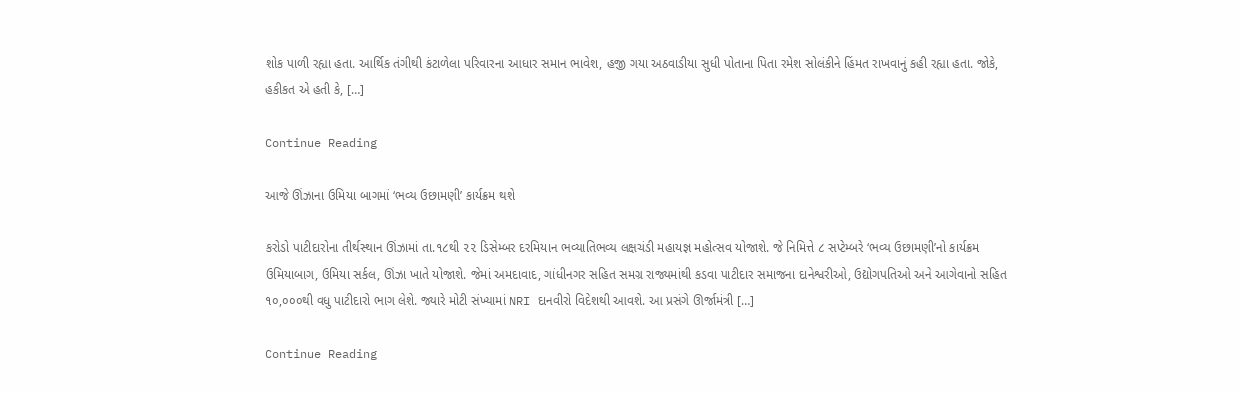શોક પાળી રહ્યા હતા. આર્થિક તંગીથી કંટાળેલા પરિવારના આધાર સમાન ભાવેશ, હજી ગયા અઠવાડીયા સુધી પોતાના પિતા રમેશ સોલંકીને હિંમત રાખવાનું કહી રહ્યા હતા. જોકે, હકીકત એ હતી કે, […]

Continue Reading

આજે ઊંઝાના ઉમિયા બાગમાં ‘ભવ્ય ઉછામણી’ કાર્યક્રમ થશે

કરોડો પાટીદારોના તીર્થસ્થાન ઊંઝામાં તા.૧૮થી ૨૨ ડિસેમ્બર દરમિયાન ભવ્યાતિભવ્ય લક્ષચંડી મહાયજ્ઞ મહોત્સવ યોજાશે. જે નિમિત્તે ૮ સપ્ટેમ્બરે ‘ભવ્ય ઉછામણી’નો કાર્યક્રમ ઉમિયાબાગ, ઉમિયા સર્કલ, ઊંઝા ખાતે યોજાશે. જેમાં અમદાવાદ, ગાંધીનગર સહિત સમગ્ર રાજ્યમાંથી કડવા પાટીદાર સમાજના દાનેશ્વરીઓ, ઉદ્યોગપતિઓ અને આગેવાનો સહિત ૧૦,૦૦૦થી વધુ પાટીદારો ભાગ લેશે. જ્યારે મોટી સંખ્યામાં NRI દાનવીરો વિદેશથી આવશે. આ પ્રસંગે ઊર્જામંત્રી […]

Continue Reading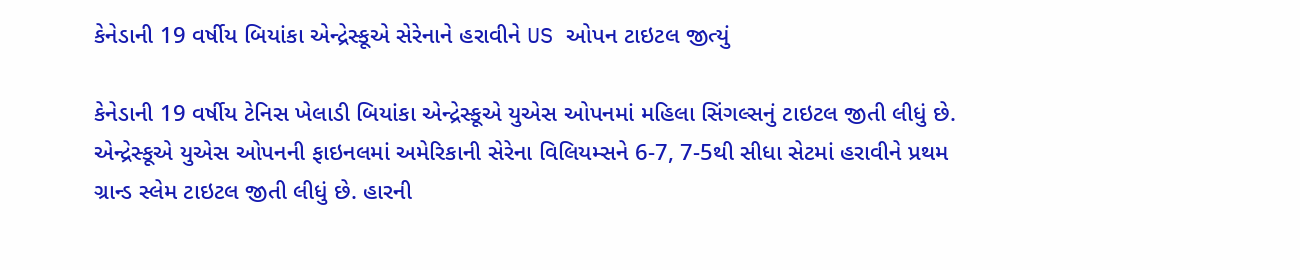કેનેડાની 19 વર્ષીય બિયાંકા એન્દ્રેસ્કૂએ સેરેનાને હરાવીને US ઓપન ટાઇટલ જીત્યું

કેનેડાની 19 વર્ષીય ટેનિસ ખેલાડી બિયાંકા એન્દ્રેસ્કૂએ યુએસ ઓપનમાં મહિલા સિંગલ્સનું ટાઇટલ જીતી લીધું છે. એન્દ્રેસ્કૂએ યુએસ ઓપનની ફાઇનલમાં અમેરિકાની સેરેના વિલિયમ્સને 6-7, 7-5થી સીધા સેટમાં હરાવીને પ્રથમ ગ્રાન્ડ સ્લેમ ટાઇટલ જીતી લીધું છે. હારની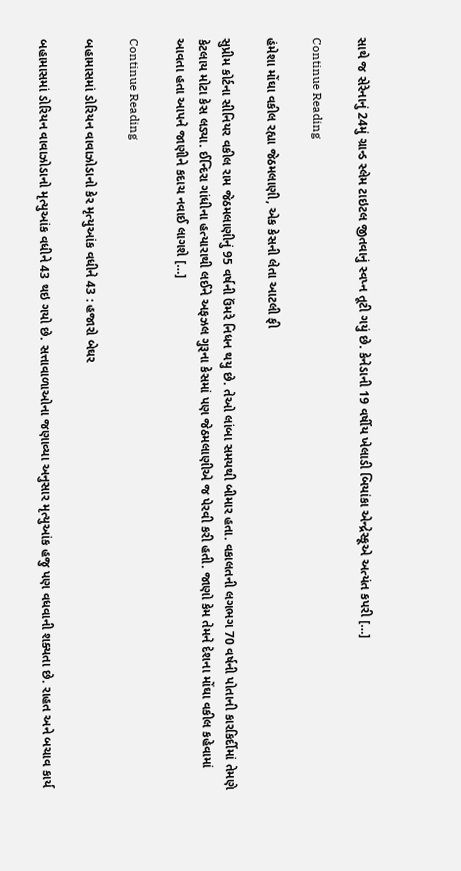સાથે જ સેરેનાનું 24મું ગ્રાન્ડ સ્લેમ ટાઇટલ જીતવાનું સ્વપ્ન તૂટી ગયું છે. કેનેડાની 19 વર્ષીય ખેલાડી બિયાંકા એન્દ્રેસ્કૂએ અત્યંત કપરી […]

Continue Reading

હંમેશા મોંઘા વકીલ રહ્યા જેઠમલાણી, એક કેસની લેતા આટલી ફી

સુપ્રીમ કોર્ટના સીનિયર વકીલ રામ જેઠમલાણીનું 95 વર્ષની ઉંમરે નિધન થયુ છે. તેઓ લાંબા સમયથી બીમાર હતા. વકાલતની લગભગ 70 વર્ષની પોતાની કારકિર્દીમાં તેમણે કેટલાય મોટા કેસ લડ્યા. ઈન્દિરા ગાંધીના હત્યારાથી લઈને અફઝલ ગુરૂના કેસમાં પણ જેઠમલાણીએ જ પેરવી કરી હતી. જાણો કેમ તેમને દેશના મોંઘા વકીલ કહેવામાં આવતા હતા આપને જાણીને કદાચ નવાઈ લાગશે […]

Continue Reading

બહામાસમાં ડોરિયન વાવાઝોડાનો કેર મૃત્યુઆંક વધીને 43 : હજારો બેઘર

બહામાસમાં ડોરિયન વાવાઝોડાનો મૃત્યુઆંક વધીને 43 થઇ ગયો છે. સત્તાવાળાઓના જણાવ્યા અનુસાર મૃત્યુઆંક હજુ પણ વધવાની શક્યતા છે. રાહત અને બચાવ કાર્ય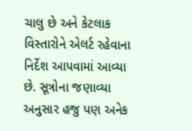ચાલુ છે અને કેટલાક વિસ્તારોને એલર્ટ રહેવાના નિર્દેશ આપવામાં આવ્યા છે. સૂત્રોના જણાવ્યા અનુસાર હજુ પણ અનેક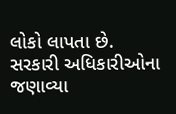લોકો લાપતા છે. સરકારી અધિકારીઓના જણાવ્યા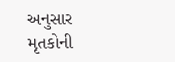અનુસાર મૃતકોની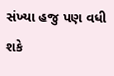સંખ્યા હજુ પણ વધી શકે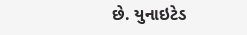છે. યુનાઇટેડ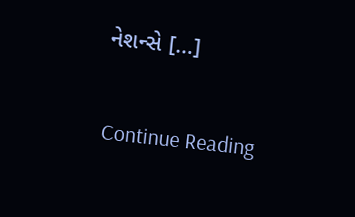નેશન્સે […]

Continue Reading